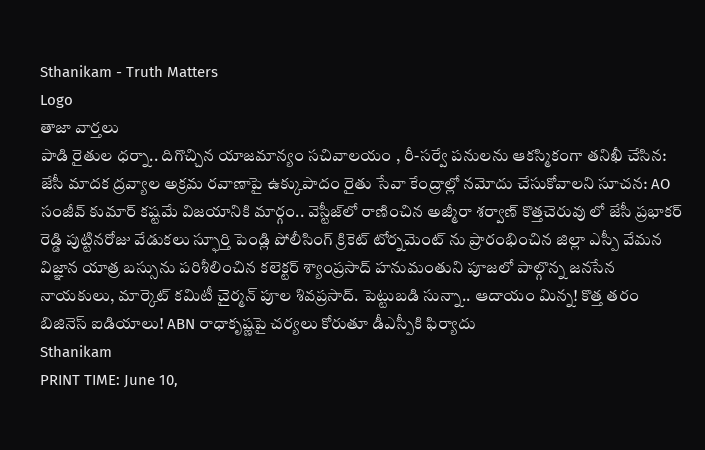Sthanikam - Truth Matters
Logo
తాజా వార్తలు
పాడి రైతుల ధర్నా.. దిగొచ్చిన యాజమాన్యం సచివాలయం , రీ-సర్వే పనులను ఆకస్మికంగా తనిఖీ చేసిన: జేసీ మాదక ద్రవ్యాల అక్రమ రవాణాపై ఉక్కుపాదం రైతు సేవా కేంద్రాల్లో నమోదు చేసుకోవాలని సూచన: AO సంజీవ్ కుమార్ కష్టమే విజయానికి మార్గం.. వెస్టీజ్‌లో రాణించిన అజ్మీరా శర్వాణ్ కొత్తచెరువు లో జేసీ ప్రభాకర్ రెడ్డి పుట్టినరోజు వేడుకలు స్ఫూర్తి పెండ్లి పోలీసింగ్ క్రికెట్ టోర్నమెంట్ ను ప్రారంభించిన జిల్లా ఎస్పీ వేమన విజ్ఞాన యాత్ర బస్సును పరిశీలించిన కలెక్టర్ శ్యాంప్రసాద్ హనుమంతుని పూజలో పాల్గొన్న జనసేన నాయకులు, మార్కెట్ కమిటీ చైర్మన్ పూల శివప్రసాద్. పెట్టుబడి సున్నా.. ఆదాయం మిన్న! కొత్త తరం బిజినెస్ ఐడియాలు! ABN రాధాకృష్ణపై చర్యలు కోరుతూ డీఎస్పీకి ఫిర్యాదు
Sthanikam
PRINT TIME: June 10,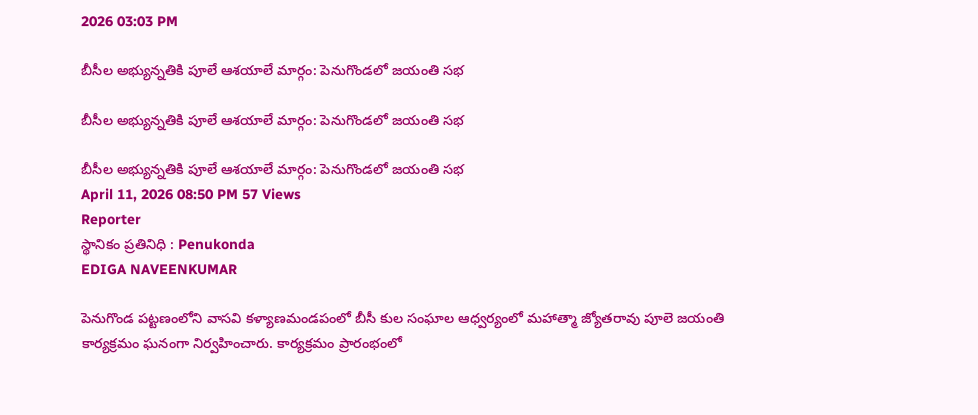2026 03:03 PM

బీసీల అభ్యున్నతికి పూలే ఆశయాలే మార్గం: పెనుగొండలో జయంతి సభ

బీసీల అభ్యున్నతికి పూలే ఆశయాలే మార్గం: పెనుగొండలో జయంతి సభ

బీసీల అభ్యున్నతికి పూలే ఆశయాలే మార్గం: పెనుగొండలో జయంతి సభ
April 11, 2026 08:50 PM 57 Views
Reporter
స్థానికం ప్రతినిధి : Penukonda
EDIGA NAVEENKUMAR

పెనుగొండ పట్టణంలోని వాసవి కళ్యాణమండపంలో బీసీ కుల సంఘాల ఆధ్వర్యంలో మహాత్మా జ్యోతరావు పూలె జయంతి కార్యక్రమం ఘనంగా నిర్వహించారు. కార్యక్రమం ప్రారంభంలో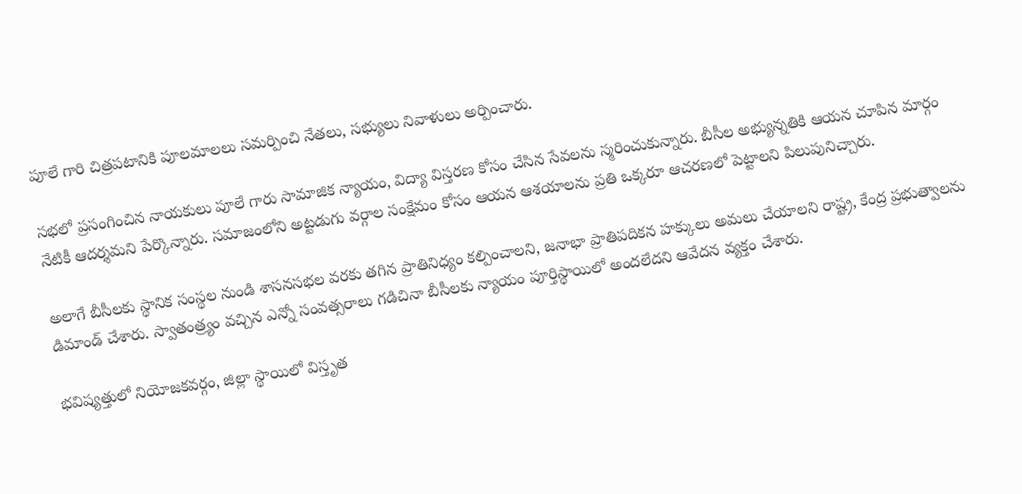పూలే గారి చిత్రపటానికి పూలమాలలు సమర్పించి నేతలు, సభ్యులు నివాళులు అర్పించారు.

సభలో ప్రసంగించిన నాయకులు పూలే గారు సామాజిక న్యాయం, విద్యా విస్తరణ కోసం చేసిన సేవలను స్మరించుకున్నారు. బీసీల అభ్యున్నతికి ఆయన చూపిన మార్గం నేటికీ ఆదర్శమని పేర్కొన్నారు. సమాజంలోని అట్టడుగు వర్గాల సంక్షేమం కోసం ఆయన ఆశయాలను ప్రతి ఒక్కరూ ఆచరణలో పెట్టాలని పిలుపునిచ్చారు.

అలాగే బీసీలకు స్థానిక సంస్థల నుండి శాసనసభల వరకు తగిన ప్రాతినిధ్యం కల్పించాలని, జనాభా ప్రాతిపదికన హక్కులు అమలు చేయాలని రాష్ట్ర, కేంద్ర ప్రభుత్వాలను డిమాండ్ చేశారు. స్వాతంత్ర్యం వచ్చిన ఎన్నో సంవత్సరాలు గడిచినా బీసీలకు న్యాయం పూర్తిస్థాయిలో అందలేదని ఆవేదన వ్యక్తం చేశారు.

భవిష్యత్తులో నియోజకవర్గం, జిల్లా స్థాయిలో విస్తృత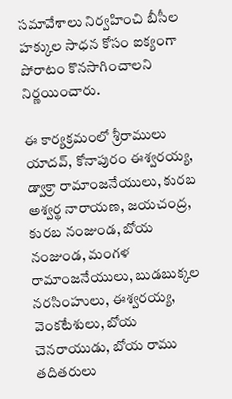సమావేశాలు నిర్వహించి బీసీల హక్కుల సాధన కోసం ఐక్యంగా పోరాటం కొనసాగించాలని నిర్ణయించారు.

ఈ కార్యక్రమంలో శ్రీరాములు యాదవ్, కోనాపురం ఈశ్వరయ్య, డ్వాక్రా రామాంజనేయులు, కురబ అశ్వర్థ నారాయణ, జయచంద్ర, కురబ నంజుండ, బోయ నంజుండ, మంగళ రామాంజనేయులు, బుడబుక్కల నరసింహులు, ఈశ్వరయ్య, వెంకటేశులు, బోయ చెనరాయుడు, బోయ రాము తదితరులు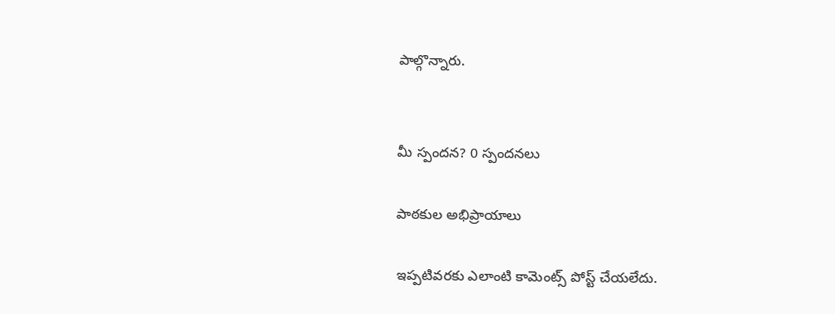పాల్గొన్నారు.


మీ స్పందన? 0 స్పందనలు

పాఠకుల అభిప్రాయాలు

ఇప్పటివరకు ఎలాంటి కామెంట్స్ పోస్ట్ చేయలేదు.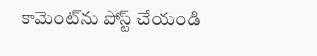కామెంట్‌ను పోస్ట్ చేయండి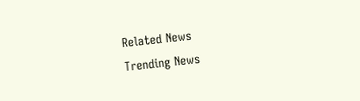Related News
Trending News